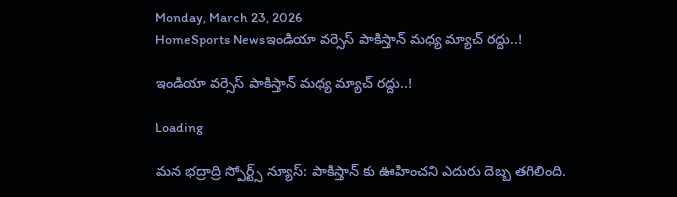Monday, March 23, 2026
HomeSports Newsఇండియా వర్సెస్ పాకిస్తాన్ మధ్య మ్యాచ్ రద్దు..!

ఇండియా వర్సెస్ పాకిస్తాన్ మధ్య మ్యాచ్ రద్దు..!

Loading

మన భద్రాద్రి స్పోర్ట్స్ న్యూస్: పాకిస్తాన్ కు ఊహించని ఎదురు దెబ్బ తగిలింది.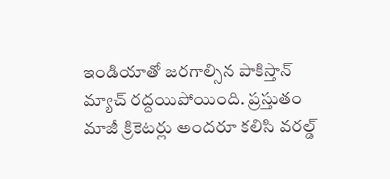ఇండియాతో జరగాల్సిన పాకిస్తాన్ మ్యాచ్ రద్దయిపోయింది. ప్రస్తుతం మాజీ క్రికెటర్లు అందరూ కలిసి వరల్డ్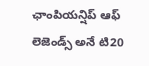ఛాంపియన్షిప్ ఆఫ్ లెజెండ్స్ అనే టి20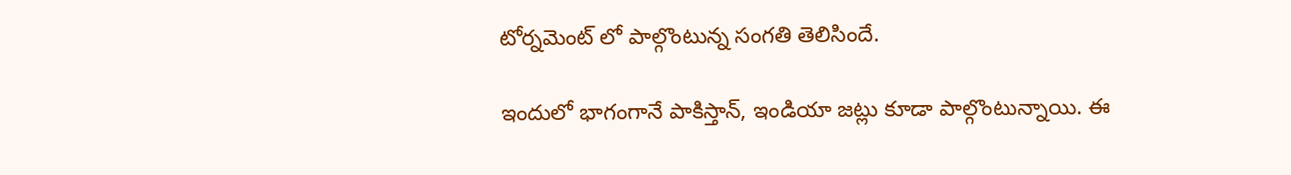టోర్నమెంట్ లో పాల్గొంటున్న సంగతి తెలిసిందే.

ఇందులో భాగంగానే పాకిస్తాన్, ఇండియా జట్లు కూడా పాల్గొంటున్నాయి. ఈ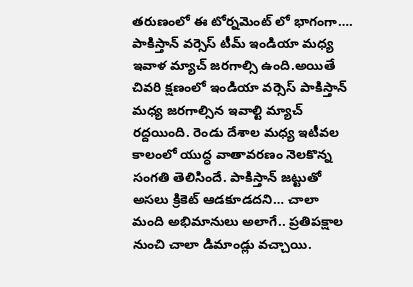తరుణంలో ఈ టోర్నమెంట్ లో భాగంగా…. పాకిస్తాన్ వర్సెస్ టీమ్ ఇండియా మధ్య ఇవాళ మ్యాచ్ జరగాల్సి ఉంది.అయితే చివరి క్షణంలో ఇండియా వర్సెస్ పాకిస్తాన్ మధ్య జరగాల్సిన ఇవాల్టి మ్యాచ్ రద్దయింది. రెండు దేశాల మధ్య ఇటీవల కాలంలో యుద్ధ వాతావరణం నెలకొన్న సంగతి తెలిసిందే. పాకిస్తాన్ జట్టుతో అసలు క్రికెట్ ఆడకూడదని… చాలా మంది అభిమానులు అలాగే.. ప్రతిపక్షాల నుంచి చాలా డిమాండ్లు వచ్చాయి.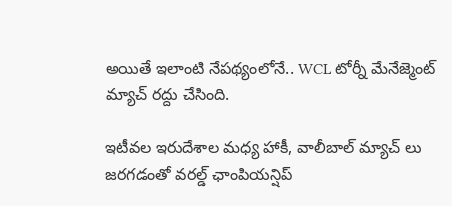అయితే ఇలాంటి నేపథ్యంలోనే.. WCL టోర్నీ మేనేజ్మెంట్ మ్యాచ్ రద్దు చేసింది.

ఇటీవల ఇరుదేశాల మధ్య హాకీ, వాలీబాల్ మ్యాచ్ లు జరగడంతో వరల్డ్ ఛాంపియన్షిప్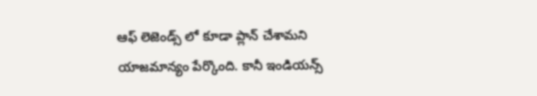ఆఫ్ లెజెండ్స్ లో కూడా ప్లాన్ చేశామని యాజమాన్యం పేర్కొంది. కానీ ఇండియన్స్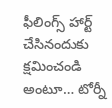ఫీలింగ్స్ హార్ట్ చేసినందుకు క్షమించండి అంటూ… టోర్నీ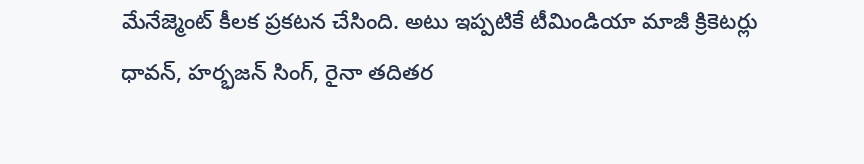మేనేజ్మెంట్ కీలక ప్రకటన చేసింది. అటు ఇప్పటికే టీమిండియా మాజీ క్రికెటర్లు ధావన్, హర్భజన్ సింగ్, రైనా తదితర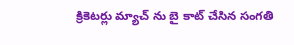క్రికెటర్లు మ్యాచ్ ను బై కాట్ చేసిన సంగతి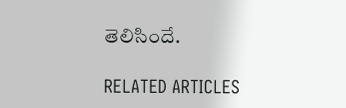తెలిసిందే.

RELATED ARTICLES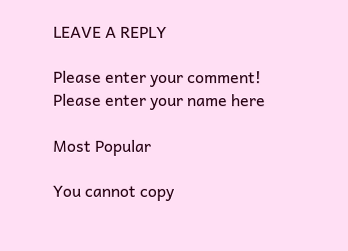LEAVE A REPLY

Please enter your comment!
Please enter your name here

Most Popular

You cannot copy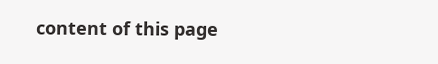content of this page